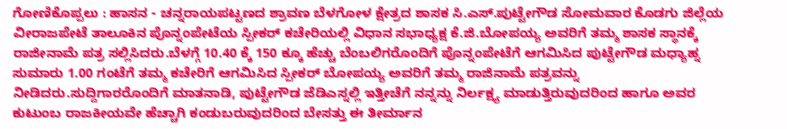ಗೋಣಿಕೊಪ್ಪಲು : ಹಾಸನ - ಚನ್ನರಾಯಪಟ್ಟಣದ ಶ್ರಾವಣ ಬೆಳಗೋಳ ಕ್ಷೇತ್ರದ ಶಾಸಕ ಸಿ.ಎಸ್.ಪುಟ್ಟೇಗೌಡ ಸೋಮವಾರ ಕೊಡಗು ಜಿಲ್ಲೆಯ ವೀರಾಜಪೇಟೆ ತಾಲೂಕಿನ ಪೊನ್ನಂಪೇಟೆಯ ಸ್ಪೀಕರ್ ಕಚೇರಿಯಲ್ಲಿ ವಿಧಾನ ಸಭಾಧ್ಯಕ್ಷ ಕೆ.ಜಿ.ಬೋಪಯ್ಯ ಅವರಿಗೆ ತಮ್ಮ ಶಾಸಕ ಸ್ಥಾನಕ್ಕೆ ರಾಜೀನಾಮೆ ಪತ್ರ ಸಲ್ಲಿಸಿದರು.ಬೆಳಗ್ಗೆ 10.40 ಕ್ಕೆ 150 ಕ್ಕೂ ಹೆಚ್ಚು ಬೆಂಬಲಿಗರೊಂದಿಗೆ ಪೊನ್ನಂಪೇಟೆಗೆ ಆಗಮಿಸಿದ ಪುಟ್ಟೇಗೌಡ ಮಧ್ಯಾಹ್ನ ಸುಮಾರು 1.00 ಗಂಟೆಗೆ ತಮ್ಮ ಕಚೇರಿಗೆ ಆಗಮಿಸಿದ ಸ್ಪೀಕರ್ ಬೋಪಯ್ಯ ಅವರಿಗೆ ತಮ್ಮ ರಾಜಿನಾಮೆ ಪತ್ರವನ್ನು ನೀಡಿದರು.ಸುದ್ದಿಗಾರರೊಂದಿಗೆ ಮಾತನಾಡಿ, ಪುಟ್ಟೇಗೌಡ ಜೆಡಿಎಸ್ನಲ್ಲಿ ಇತ್ತೀಚೆಗೆ ನನ್ನನ್ನು ನಿರ್ಲಕ್ಷ್ಯ ಮಾಡುತ್ತಿರುವುದರಿಂದ ಹಾಗೂ ಅವರ ಕುಟುಂಬ ರಾಜಕೀಯವೇ ಹೆಚ್ಚಾಗಿ ಕಂಡುಬರುವುದರಿಂದ ಬೇಸತ್ತು ಈ ತೀರ್ಮಾನ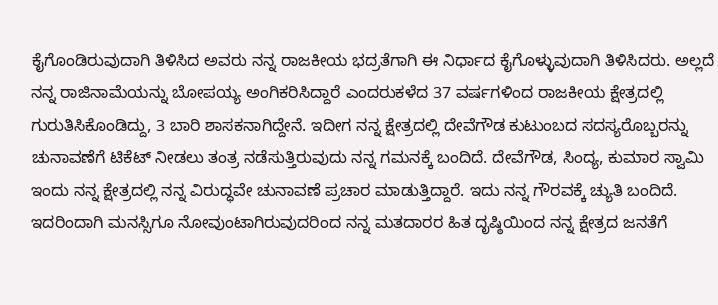ಕೈಗೊಂಡಿರುವುದಾಗಿ ತಿಳಿಸಿದ ಅವರು ನನ್ನ ರಾಜಕೀಯ ಭದ್ರತೆಗಾಗಿ ಈ ನಿರ್ಧಾದ ಕೈಗೊಳ್ಳುವುದಾಗಿ ತಿಳಿಸಿದರು. ಅಲ್ಲದೆ ನನ್ನ ರಾಜಿನಾಮೆಯನ್ನು ಬೋಪಯ್ಯ ಅಂಗಿಕರಿಸಿದ್ದಾರೆ ಎಂದರುಕಳೆದ 37 ವರ್ಷಗಳಿಂದ ರಾಜಕೀಯ ಕ್ಷೇತ್ರದಲ್ಲಿ ಗುರುತಿಸಿಕೊಂಡಿದ್ದು, 3 ಬಾರಿ ಶಾಸಕನಾಗಿದ್ದೇನೆ. ಇದೀಗ ನನ್ನ ಕ್ಷೇತ್ರದಲ್ಲಿ ದೇವೆಗೌಡ ಕುಟುಂಬದ ಸದಸ್ಯರೊಬ್ಬರನ್ನು ಚುನಾವಣೆಗೆ ಟಿಕೆಟ್ ನೀಡಲು ತಂತ್ರ ನಡೆಸುತ್ತಿರುವುದು ನನ್ನ ಗಮನಕ್ಕೆ ಬಂದಿದೆ. ದೇವೆಗೌಡ, ಸಿಂದ್ಯ, ಕುಮಾರ ಸ್ವಾಮಿ ಇಂದು ನನ್ನ ಕ್ಷೇತ್ರದಲ್ಲಿ ನನ್ನ ವಿರುದ್ಧವೇ ಚುನಾವಣೆ ಪ್ರಚಾರ ಮಾಡುತ್ತಿದ್ದಾರೆ. ಇದು ನನ್ನ ಗೌರವಕ್ಕೆ ಚ್ಯುತಿ ಬಂದಿದೆ. ಇದರಿಂದಾಗಿ ಮನಸ್ಸಿಗೂ ನೋವುಂಟಾಗಿರುವುದರಿಂದ ನನ್ನ ಮತದಾರರ ಹಿತ ದೃಷ್ಠಿಯಿಂದ ನನ್ನ ಕ್ಷೇತ್ರದ ಜನತೆಗೆ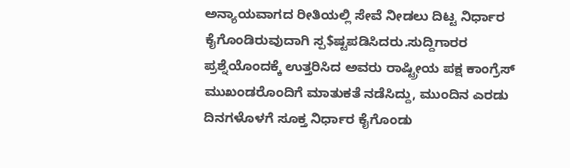ಅನ್ಯಾಯವಾಗದ ರೀತಿಯಲ್ಲಿ ಸೇವೆ ನೀಡಲು ದಿಟ್ಟ ನಿರ್ಧಾರ ಕೈಗೊಂಡಿರುವುದಾಗಿ ಸ್ಪ$ಷ್ಟಪಡಿಸಿದರು.ಸುದ್ದಿಗಾರರ ಪ್ರಶ್ನೆಯೊಂದಕ್ಕೆ ಉತ್ತರಿಸಿದ ಅವರು ರಾಷ್ಟ್ರೀಯ ಪಕ್ಷ ಕಾಂಗ್ರೆಸ್ ಮುಖಂಡರೊಂದಿಗೆ ಮಾತುಕತೆ ನಡೆಸಿದ್ದು, ಮುಂದಿನ ಎರಡು ದಿನಗಳೊಳಗೆ ಸೂಕ್ತ ನಿರ್ಧಾರ ಕೈಗೊಂಡು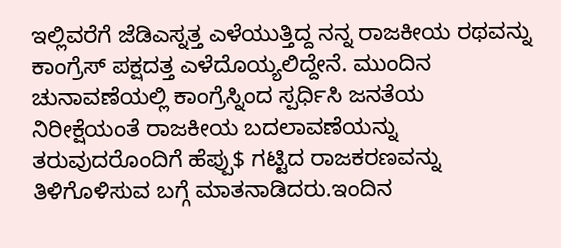ಇಲ್ಲಿವರೆಗೆ ಜೆಡಿಎಸ್ನತ್ತ ಎಳೆಯುತ್ತಿದ್ದ ನನ್ನ ರಾಜಕೀಯ ರಥವನ್ನು ಕಾಂಗ್ರೆಸ್ ಪಕ್ಷದತ್ತ ಎಳೆದೊಯ್ಯಲಿದ್ದೇನೆ. ಮುಂದಿನ ಚುನಾವಣೆಯಲ್ಲಿ ಕಾಂಗ್ರೆಸ್ನಿಂದ ಸ್ಪರ್ಧಿಸಿ ಜನತೆಯ ನಿರೀಕ್ಷೆಯಂತೆ ರಾಜಕೀಯ ಬದಲಾವಣೆಯನ್ನು ತರುವುದರೊಂದಿಗೆ ಹೆಪ್ಪು$ ಗಟ್ಟಿದ ರಾಜಕರಣವನ್ನು ತಿಳಿಗೊಳಿಸುವ ಬಗ್ಗೆ ಮಾತನಾಡಿದರು.ಇಂದಿನ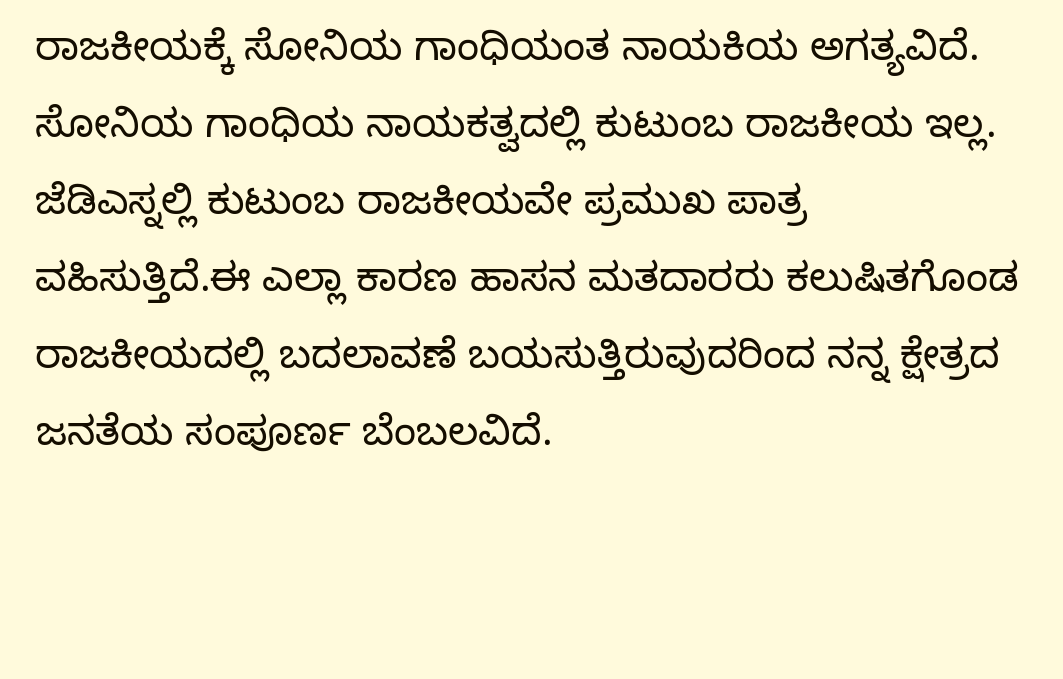ರಾಜಕೀಯಕ್ಕೆ ಸೋನಿಯ ಗಾಂಧಿಯಂತ ನಾಯಕಿಯ ಅಗತ್ಯವಿದೆ. ಸೋನಿಯ ಗಾಂಧಿಯ ನಾಯಕತ್ವದಲ್ಲಿ ಕುಟುಂಬ ರಾಜಕೀಯ ಇಲ್ಲ. ಜೆಡಿಎಸ್ನಲ್ಲಿ ಕುಟುಂಬ ರಾಜಕೀಯವೇ ಪ್ರಮುಖ ಪಾತ್ರ ವಹಿಸುತ್ತಿದೆ.ಈ ಎಲ್ಲಾ ಕಾರಣ ಹಾಸನ ಮತದಾರರು ಕಲುಷಿತಗೊಂಡ ರಾಜಕೀಯದಲ್ಲಿ ಬದಲಾವಣೆ ಬಯಸುತ್ತಿರುವುದರಿಂದ ನನ್ನ ಕ್ಷೇತ್ರದ ಜನತೆಯ ಸಂಪೂರ್ಣ ಬೆಂಬಲವಿದೆ.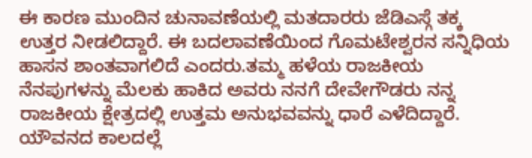ಈ ಕಾರಣ ಮುಂದಿನ ಚುನಾವಣೆಯಲ್ಲಿ ಮತದಾರರು ಜೆಡಿಎಸ್ಗೆ ತಕ್ಕ ಉತ್ತರ ನೀಡಲಿದ್ದಾರೆ. ಈ ಬದಲಾವಣೆಯಿಂದ ಗೊಮಟೇಶ್ವರನ ಸನ್ನಿಧಿಯ ಹಾಸನ ಶಾಂತವಾಗಲಿದೆ ಎಂದರು.ತಮ್ಮ ಹಳೆಯ ರಾಜಕೀಯ ನೆನಪುಗಳನ್ನು ಮೆಲಕು ಹಾಕಿದ ಅವರು ನನಗೆ ದೇವೇಗೌಡರು ನನ್ನ ರಾಜಕೀಯ ಕ್ಷೇತ್ರದಲ್ಲಿ ಉತ್ತಮ ಅನುಭವವನ್ನು ಧಾರೆ ಎಳೆದಿದ್ದಾರೆ. ಯೌವನದ ಕಾಲದಲ್ಲೆ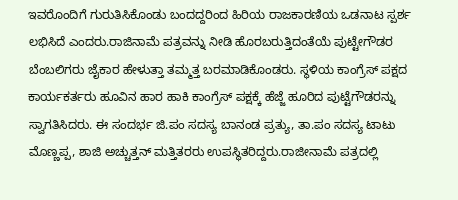ಇವರೊಂದಿಗೆ ಗುರುತಿಸಿಕೊಂಡು ಬಂದದ್ದರಿಂದ ಹಿರಿಯ ರಾಜಕಾರಣಿಯ ಒಡನಾಟ ಸ್ಪರ್ಶ ಲಭಿಸಿದೆ ಎಂದರು.ರಾಜಿನಾಮೆ ಪತ್ರವನ್ನು ನೀಡಿ ಹೊರಬರುತ್ತಿದಂತೆಯೆ ಪುಟ್ಟೇಗೌಡರ ಬೆಂಬಲಿಗರು ಜೈಕಾರ ಹೇಳುತ್ತಾ ತಮ್ಮತ್ತ ಬರಮಾಡಿಕೊಂಡರು. ಸ್ಥಳಿಯ ಕಾಂಗ್ರೆಸ್ ಪಕ್ಷದ ಕಾರ್ಯಕರ್ತರು ಹೂವಿನ ಹಾರ ಹಾಕಿ ಕಾಂಗ್ರೆಸ್ ಪಕ್ಷಕ್ಕೆ ಹೆಜ್ಜೆ ಹೂರಿದ ಪುಟ್ಟೆಗೌಡರನ್ನು ಸ್ವಾಗತಿಸಿದರು. ಈ ಸಂದರ್ಭ ಜಿ.ಪಂ ಸದಸ್ಯ ಬಾನಂಡ ಪ್ರತ್ಯು, ತಾ.ಪಂ ಸದಸ್ಯ ಟಾಟು ಮೊಣ್ಣಪ್ಪ, ಶಾಜಿ ಅಚ್ಚುತ್ತನ್ ಮತ್ತಿತರರು ಉಪಸ್ಥಿತರಿದ್ದರು.ರಾಜೀನಾಮೆ ಪತ್ರದಲ್ಲಿ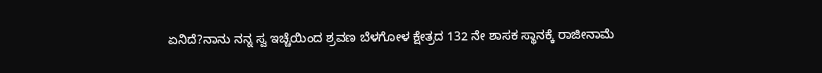ಏನಿದೆ?ನಾನು ನನ್ನ ಸ್ವ ಇಚ್ಚೆಯಿಂದ ಶ್ರವಣ ಬೆಳಗೋಳ ಕ್ಷೇತ್ರದ 132 ನೇ ಶಾಸಕ ಸ್ಥಾನಕ್ಕೆ ರಾಜೀನಾಮೆ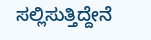ಸಲ್ಲಿಸುತ್ತಿದ್ದೇನೆ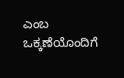ಎಂಬ ಒಕ್ಕಣೆಯೊಂದಿಗೆ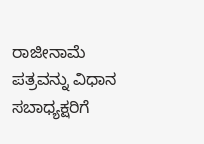ರಾಜೀನಾಮೆ ಪತ್ರವನ್ನು ವಿಧಾನ ಸಬಾಧ್ಯಕ್ಷರಿಗೆ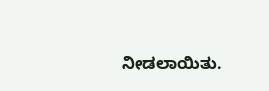ನೀಡಲಾಯಿತು.